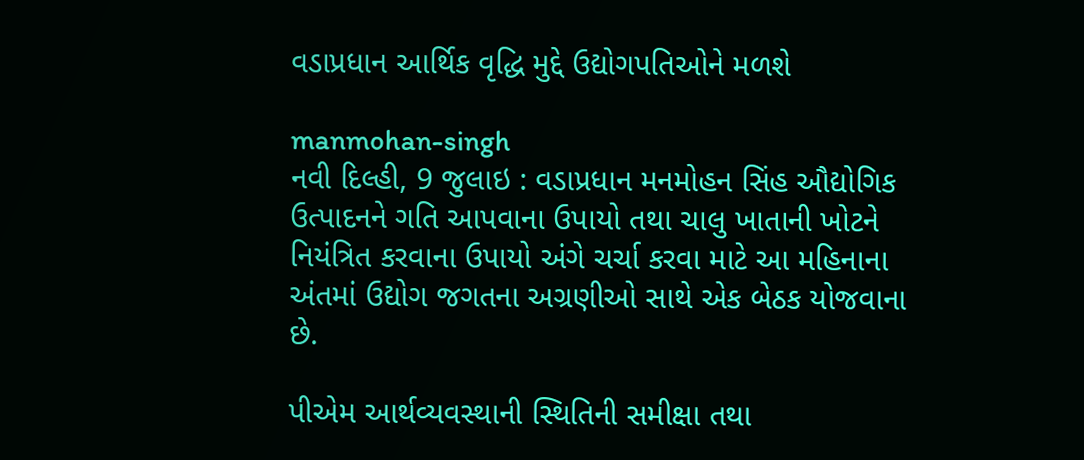વડાપ્રધાન આર્થિક વૃદ્ધિ મુદ્દે ઉદ્યોગપતિઓને મળશે

manmohan-singh
નવી દિલ્હી, 9 જુલાઇ : વડાપ્રધાન મનમોહન સિંહ ઔદ્યોગિક ઉત્પાદનને ગતિ આપવાના ઉપાયો તથા ચાલુ ખાતાની ખોટને નિયંત્રિત કરવાના ઉપાયો અંગે ચર્ચા કરવા માટે આ મહિનાના અંતમાં ઉદ્યોગ જગતના અગ્રણીઓ સાથે એક બેઠક યોજવાના છે.

પીએમ આર્થવ્યવસ્થાની સ્થિતિની સમીક્ષા તથા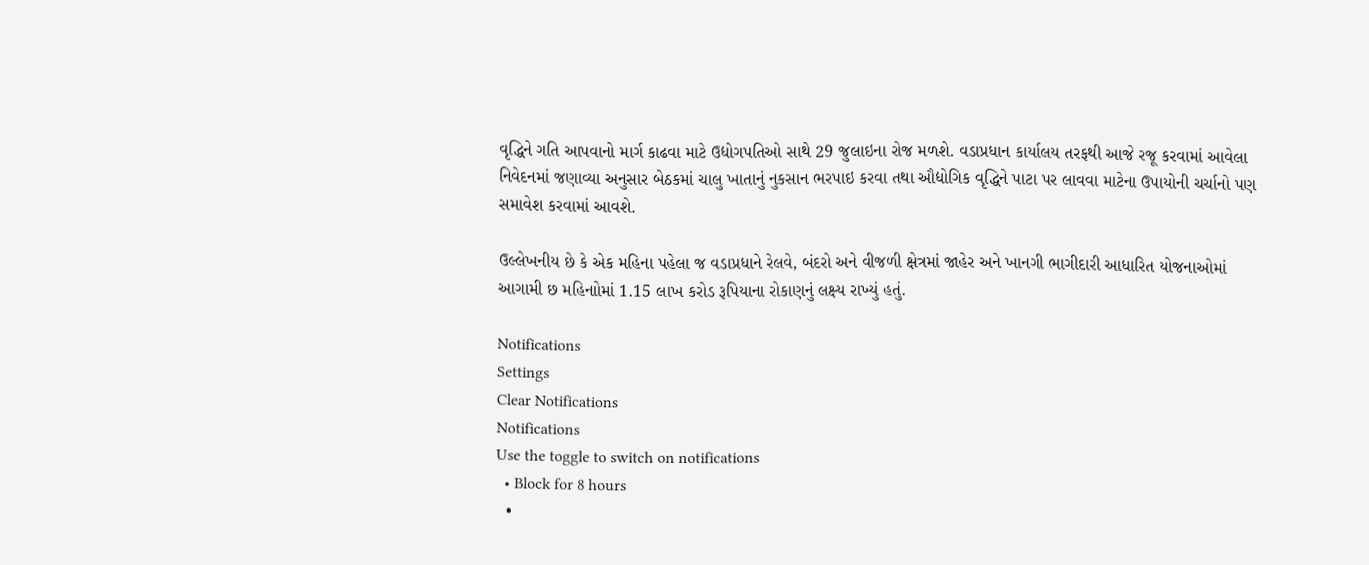વૃદ્ધિને ગતિ આપવાનો માર્ગ કાઢવા માટે ઉદ્યોગપતિઓ સાથે 29 જુલાઇના રોજ મળશે. વડાપ્રધાન કાર્યાલય તરફથી આજે રજૂ કરવામાં આવેલા નિવેદનમાં જણાવ્યા અનુસાર બેઠકમાં ચાલુ ખાતાનું નુકસાન ભરપાઇ કરવા તથા ઔદ્યોગિક વૃદ્ધિને પાટા પર લાવવા માટેના ઉપાયોની ચર્ચાનો પણ સમાવેશ કરવામાં આવશે.

ઉલ્લેખનીય છે કે એક મહિના પહેલા જ વડાપ્રધાને રેલવે, બંદરો અને વીજળી ક્ષેત્રમાં જાહેર અને ખાનગી ભાગીદારી આધારિત યોજનાઓમાં આગામી છ મહિનાોમાં 1.15 લાખ કરોડ રૂપિયાના રોકાણનું લક્ષ્ય રાખ્યું હતું.

Notifications
Settings
Clear Notifications
Notifications
Use the toggle to switch on notifications
  • Block for 8 hours
  •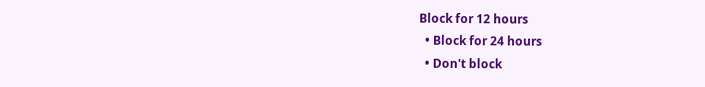Block for 12 hours
  • Block for 24 hours
  • Don't block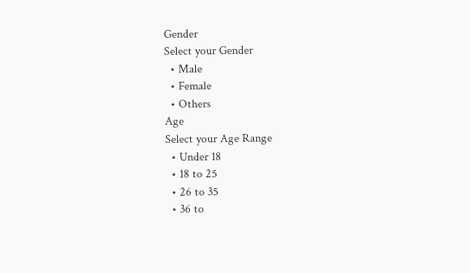Gender
Select your Gender
  • Male
  • Female
  • Others
Age
Select your Age Range
  • Under 18
  • 18 to 25
  • 26 to 35
  • 36 to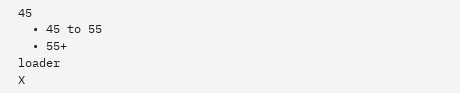45
  • 45 to 55
  • 55+
loader
X